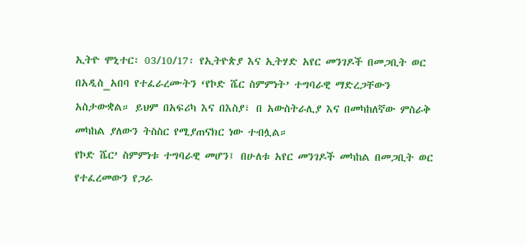ኢትዮ ሞኒተር፡ 03/10/17፡ የኢትዮጵያ እና ኢትሃድ አየር መንገዶች በመጋቢት ወር በአዲስ_አበባ የተፈራረሙትን ‘የኮድ ሼር ስምምነት’ ተግባራዊ ማድረጋቸውን አስታውቋል። ይህም በአፍሪካ እና በእስያ፣ በ አውስትራሊያ እና በመካከለኛው ምስራቅ መካከል ያለውን ትስስር የሚያጠናክር ነው ተብሏል።
የኮድ ሼር’ ስምምነቱ ተግባራዊ መሆን፤ በሁለቱ አየር መንገዶች መካከል በመጋቢት ወር የተፈረመውን የጋራ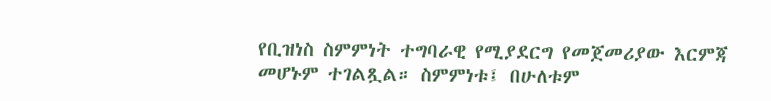የቢዝነስ ስምምነት ተግባራዊ የሚያደርግ የመጀመሪያው እርምጃ መሆኑም ተገልጿል። ስምምነቱ፤ በሁለቱም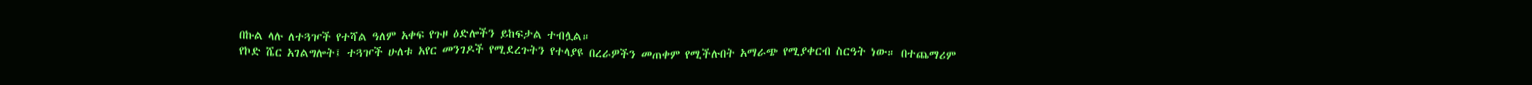በኩል ላሉ ለተጓዦች የተሻል ዓለም አቀፍ የጉዞ ዕድሎችን ይከፍታል ተብሏል።
የኮድ ሼር አገልግሎት፤ ተጓዦች ሁለቱ አየር መንገዶች የሚደረጉትን የተላያዩ በረራዎችን መጠቀም የሚችሉበት አማራጭ የሚያቀርብ ስርዓት ነው። በተጨማሪም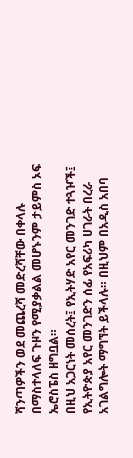ሻንጣዎችን ወደ መጨረሻ መድረሻቸው በቀላሉ በማስተላለፍ ጉዞን የሚያቃልል መሆኑንም ታይምስ ኦፍ ኤሮስፔስ ዘግቧል።
በዚህ አጋርነት መሰረት፤ የኢትሃድ አየር መንገድ ተጓዦች፤ የኢትዮጵያ አየር መንገድን ሰፊ የአፍሪካ ሀገራት በረራ አገልግሎት ማግኘት ይችላሉ። በዚህም በአዲስ አበባ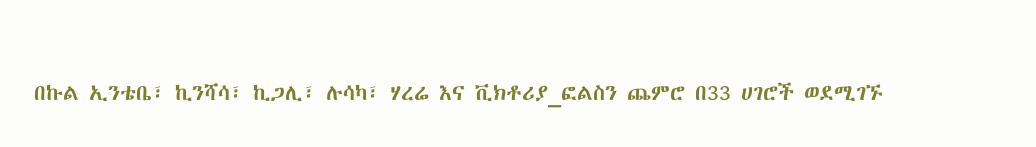በኩል ኢንቴቤ፣ ኪንሻሳ፣ ኪጋሊ፣ ሉሳካ፣ ሃረሬ እና ቪክቶሪያ_ፎልስን ጨምሮ በ33 ሀገሮች ወደሚገኙ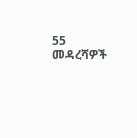55 መዳረሻዎች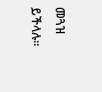መጓዝ ይችላሉ።